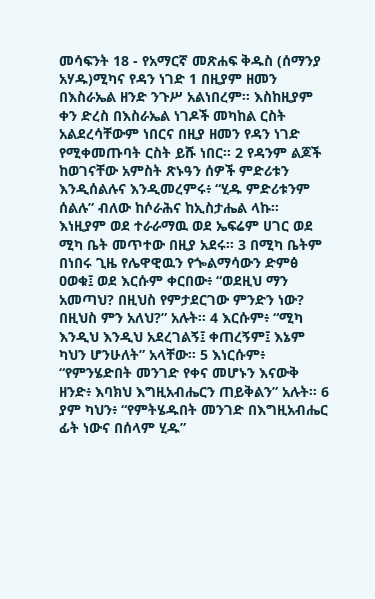መሳፍንት 18 - የአማርኛ መጽሐፍ ቅዱስ (ሰማንያ አሃዱ)ሚካና የዳን ነገድ 1 በዚያም ዘመን በእስራኤል ዘንድ ንጉሥ አልነበረም። እስከዚያም ቀን ድረስ በእስራኤል ነገዶች መካከል ርስት አልደረሳቸውም ነበርና በዚያ ዘመን የዳን ነገድ የሚቀመጡባት ርስት ይሹ ነበር። 2 የዳንም ልጆች ከወገናቸው አምስት ጽኑዓን ሰዎች ምድሪቱን እንዲሰልሉና እንዲመረምሩ፥ “ሂዱ ምድሪቱንም ሰልሉ” ብለው ከሶራሕና ከኢስታሔል ላኩ። እነዚያም ወደ ተራራማዉ ወደ ኤፍሬም ሀገር ወደ ሚካ ቤት መጥተው በዚያ አደሩ። 3 በሚካ ቤትም በነበሩ ጊዜ የሌዋዊዉን የጐልማሳውን ድምፅ ዐወቁ፤ ወደ እርሱም ቀርበው፥ “ወደዚህ ማን አመጣህ? በዚህስ የምታደርገው ምንድን ነው? በዚህስ ምን አለህ?” አሉት። 4 እርሱም፥ “ሚካ እንዲህ እንዲህ አደረገልኝ፤ ቀጠረኝም፤ እኔም ካህን ሆንሁለት” አላቸው። 5 እነርሱም፥ “የምንሄድበት መንገድ የቀና መሆኑን እናውቅ ዘንድ፥ እባክህ እግዚአብሔርን ጠይቅልን” አሉት። 6 ያም ካህን፥ “የምትሄዱበት መንገድ በእግዚአብሔር ፊት ነውና በሰላም ሂዱ”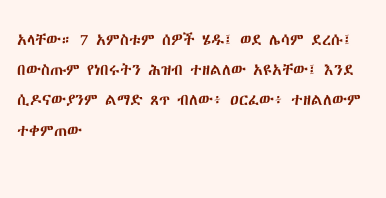አላቸው። 7 አምስቱም ሰዎች ሄዱ፤ ወደ ሌሳም ደረሱ፤ በውስጡም የነበሩትን ሕዝብ ተዘልለው አዩአቸው፤ እንደ ሲዶናውያንም ልማድ ጸጥ ብለው፥ ዐርፈው፥ ተዘልለውም ተቀምጠው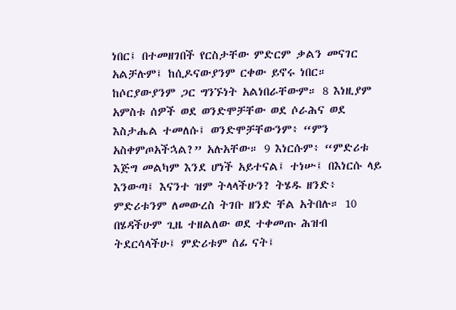ነበር፤ በተመዘገበች የርስታቸው ምድርም ቃልን መናገር አልቻሉም፤ ከሲዶናውያንም ርቀው ይኖሩ ነበር። ከሶርያውያንም ጋር ግንኙነት አልነበራቸውም። 8 እነዚያም አምስቱ ሰዎች ወደ ወንድሞቻቸው ወደ ሶራሕና ወደ እስታሔል ተመለሱ፤ ወንድሞቻቸውንም፥ “ምን አስቀምጦአችኋል?” አሉአቸው። 9 እነርሱም፥ “ምድሪቱ እጅግ መልካም እንደ ሆነች አይተናል፤ ተነሡ፤ በእነርሱ ላይ እንውጣ፤ እናንተ ዝም ትላላችሁን? ትሄዱ ዘንድ፥ ምድሪቱንም ለመውረስ ትገቡ ዘንድ ቸል አትበሉ። 10 በሄዳችሁም ጊዜ ተዘልለው ወደ ተቀመጡ ሕዝብ ትደርሳላችሁ፤ ምድሪቱም ሰፊ ናት፤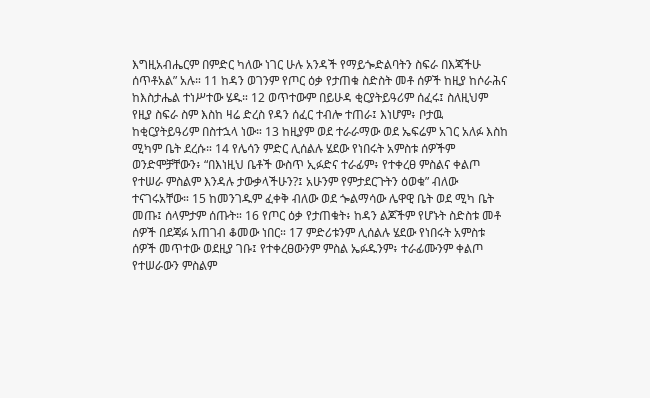እግዚአብሔርም በምድር ካለው ነገር ሁሉ አንዳች የማይጐድልባትን ስፍራ በእጃችሁ ሰጥቶአል” አሉ። 11 ከዳን ወገንም የጦር ዕቃ የታጠቁ ስድስት መቶ ሰዎች ከዚያ ከሶራሕና ከእስታሔል ተነሥተው ሄዱ። 12 ወጥተውም በይሁዳ ቂርያትይዓሪም ሰፈሩ፤ ስለዚህም የዚያ ስፍራ ስም እስከ ዛሬ ድረስ የዳን ሰፈር ተብሎ ተጠራ፤ እነሆም፥ ቦታዉ ከቂርያትይዓሪም በስተኋላ ነው። 13 ከዚያም ወደ ተራራማው ወደ ኤፍሬም አገር አለፉ እስከ ሚካም ቤት ደረሱ። 14 የሌሳን ምድር ሊሰልሉ ሄደው የነበሩት አምስቱ ሰዎችም ወንድሞቻቸውን፥ “በእነዚህ ቤቶች ውስጥ ኢፉድና ተራፊም፥ የተቀረፀ ምስልና ቀልጦ የተሠራ ምስልም እንዳሉ ታውቃላችሁን?፤ አሁንም የምታደርጉትን ዕወቁ” ብለው ተናገሩአቸው። 15 ከመንገዱም ፈቀቅ ብለው ወደ ጐልማሳው ሌዋዊ ቤት ወደ ሚካ ቤት መጡ፤ ሰላምታም ሰጡት። 16 የጦር ዕቃ የታጠቁት፥ ከዳን ልጆችም የሆኑት ስድስቱ መቶ ሰዎች በደጃፉ አጠገብ ቆመው ነበር። 17 ምድሪቱንም ሊሰልሉ ሄደው የነበሩት አምስቱ ሰዎች መጥተው ወደዚያ ገቡ፤ የተቀረፀውንም ምስል ኤፉዱንም፥ ተራፊሙንም ቀልጦ የተሠራውን ምስልም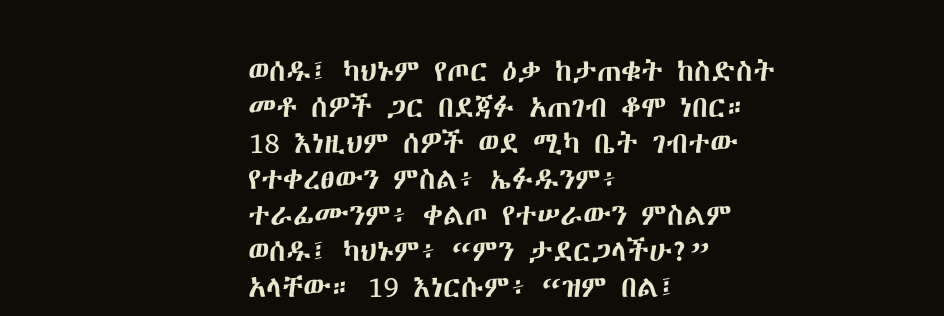ወሰዱ፤ ካህኑም የጦር ዕቃ ከታጠቁት ከስድስት መቶ ሰዎች ጋር በደጃፉ አጠገብ ቆሞ ነበር። 18 እነዚህም ሰዎች ወደ ሚካ ቤት ገብተው የተቀረፀውን ምስል፥ ኤፉዱንም፥ ተራፊሙንም፥ ቀልጦ የተሠራውን ምስልም ወሰዱ፤ ካህኑም፥ “ምን ታደርጋላችሁ?” አላቸው። 19 እነርሱም፥ “ዝም በል፤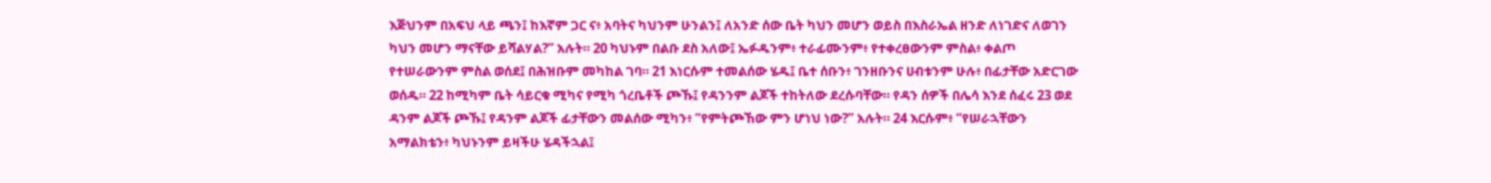እጅህንም በአፍህ ላይ ጫን፤ ከእኛም ጋር ና፥ አባትና ካህንም ሁንልን፤ ለአንድ ሰው ቤት ካህን መሆን ወይስ በእስራኤል ዘንድ ለነገድና ለወገን ካህን መሆን ማናቸው ይሻልሃል?” አሉት። 20 ካህኑም በልቡ ደስ አለው፤ ኤፉዱንም፥ ተራፊሙንም፥ የተቀረፀውንም ምስል፥ ቀልጦ የተሠራውንም ምስል ወሰደ፤ በሕዝቡም መካከል ገባ። 21 እነርሱም ተመልሰው ሄዱ፤ ቤተ ሰቡን፥ ገንዘቡንና ሀብቱንም ሁሉ፥ በፊታቸው አድርገው ወሰዱ። 22 ከሚካም ቤት ሳይርቁ ሚካና የሚካ ጎረቤቶች ጮኹ፤ የዳንንም ልጆች ተከትለው ደረሱባቸው። የዳን ሰዎች በሌሳ እንደ ሰፈሩ 23 ወደ ዳንም ልጆች ጮኹ፤ የዳንም ልጆች ፊታቸውን መልሰው ሚካን፥ “የምትጮኸው ምን ሆነህ ነው?” አሉት። 24 እርሱም፥ “የሠራኋቸውን አማልክቴን፥ ካህኑንም ይዛችሁ ሄዳችኋል፤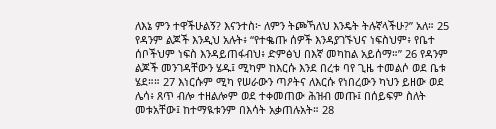ለእኔ ምን ተዋችሁልኝ? እናንተስ፦ ለምን ትጮኻለህ እንዴት ትሉኛላችሁ?” አለ። 25 የዳንም ልጆች እንዲህ አሉት፥ “የተቈጡ ሰዎች እንዳያገኙህና ነፍስህም፥ የቤተ ሰቦችህም ነፍስ እንዳይጠፋብህ፥ ድምፅህ በእኛ መካከል አይሰማ።” 26 የዳንም ልጆች መንገዳቸውን ሄዱ፤ ሚካም ከእርሱ እንደ በረቱ ባየ ጊዜ ተመልሶ ወደ ቤቱ ሄደ።። 27 እነርሱም ሚካ የሠራውን ጣዖትና ለእርሱ የነበረውን ካህን ይዘው ወደ ሌሳ፥ ጸጥ ብሎ ተዘልሎም ወደ ተቀመጠው ሕዝብ መጡ፤ በሰይፍም ስለት መቱአቸው፤ ከተማዪቱንም በእሳት አቃጠሉአት። 28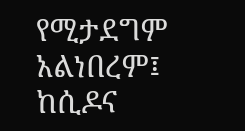የሚታደግም አልነበረም፤ ከሲዶና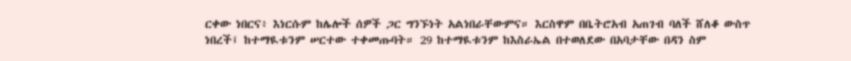ርቀው ነበርና፥ እነርሱም ከሌሎች ሰዎች ጋር ግንኙነት አልነበራቸውምና። እርስዋም በቤትሮአብ አጠገብ ባለች ሸለቆ ውስጥ ነበረች፤ ከተማዪቱንም ሠርተው ተቀመጡባት። 29 ከተማዪቱንም ከእስራኤል በተወለደው በአባታቸው በዳን ስም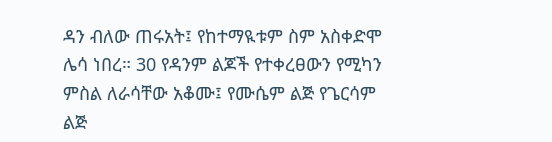ዳን ብለው ጠሩአት፤ የከተማዪቱም ስም አስቀድሞ ሌሳ ነበረ። 30 የዳንም ልጆች የተቀረፀውን የሚካን ምስል ለራሳቸው አቆሙ፤ የሙሴም ልጅ የጌርሳም ልጅ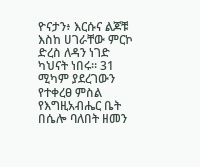ዮናታን፥ እርሱና ልጆቹ እስከ ሀገራቸው ምርኮ ድረስ ለዳን ነገድ ካህናት ነበሩ። 31 ሚካም ያደረገውን የተቀረፀ ምስል የእግዚአብሔር ቤት በሴሎ ባለበት ዘመን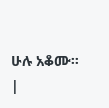ሁሉ አቆሙ። |